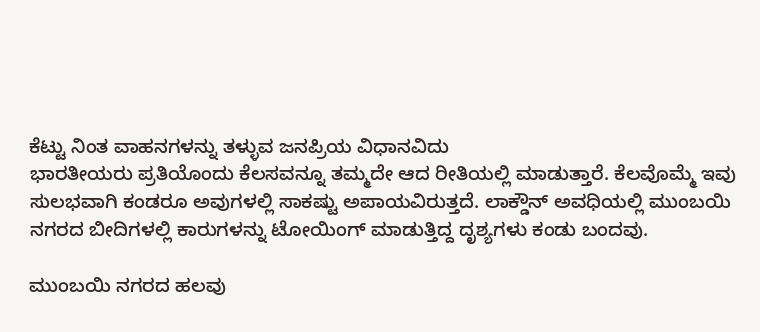ಕೆಟ್ಟು ನಿಂತ ವಾಹನಗಳನ್ನು ತಳ್ಳುವ ಜನಪ್ರಿಯ ವಿಧಾನವಿದು
ಭಾರತೀಯರು ಪ್ರತಿಯೊಂದು ಕೆಲಸವನ್ನೂ ತಮ್ಮದೇ ಆದ ರೀತಿಯಲ್ಲಿ ಮಾಡುತ್ತಾರೆ. ಕೆಲವೊಮ್ಮೆ ಇವು ಸುಲಭವಾಗಿ ಕಂಡರೂ ಅವುಗಳಲ್ಲಿ ಸಾಕಷ್ಟು ಅಪಾಯವಿರುತ್ತದೆ. ಲಾಕ್ಡೌನ್ ಅವಧಿಯಲ್ಲಿ ಮುಂಬಯಿ ನಗರದ ಬೀದಿಗಳಲ್ಲಿ ಕಾರುಗಳನ್ನು ಟೋಯಿಂಗ್ ಮಾಡುತ್ತಿದ್ದ ದೃಶ್ಯಗಳು ಕಂಡು ಬಂದವು.

ಮುಂಬಯಿ ನಗರದ ಹಲವು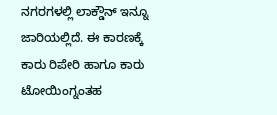ನಗರಗಳಲ್ಲಿ ಲಾಕ್ಡೌನ್ ಇನ್ನೂ ಜಾರಿಯಲ್ಲಿದೆ. ಈ ಕಾರಣಕ್ಕೆ ಕಾರು ರಿಪೇರಿ ಹಾಗೂ ಕಾರು ಟೋಯಿಂಗ್ನಂತಹ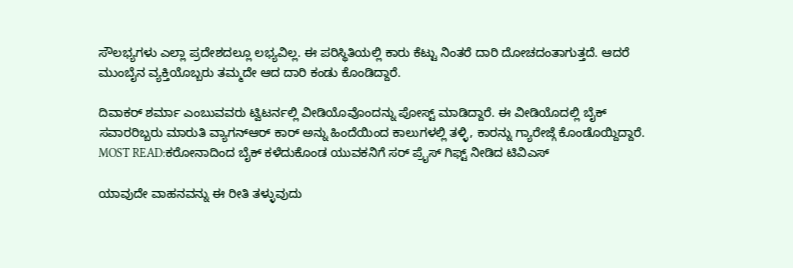ಸೌಲಭ್ಯಗಳು ಎಲ್ಲಾ ಪ್ರದೇಶದಲ್ಲೂ ಲಭ್ಯವಿಲ್ಲ. ಈ ಪರಿಸ್ಥಿತಿಯಲ್ಲಿ ಕಾರು ಕೆಟ್ಟು ನಿಂತರೆ ದಾರಿ ದೋಚದಂತಾಗುತ್ತದೆ. ಆದರೆ ಮುಂಬೈನ ವ್ಯಕ್ತಿಯೊಬ್ಬರು ತಮ್ಮದೇ ಆದ ದಾರಿ ಕಂಡು ಕೊಂಡಿದ್ದಾರೆ.

ದಿವಾಕರ್ ಶರ್ಮಾ ಎಂಬುವವರು ಟ್ವಿಟರ್ನಲ್ಲಿ ವೀಡಿಯೊವೊಂದನ್ನು ಪೋಸ್ಟ್ ಮಾಡಿದ್ದಾರೆ. ಈ ವೀಡಿಯೊದಲ್ಲಿ ಬೈಕ್ ಸವಾರರಿಬ್ಬರು ಮಾರುತಿ ವ್ಯಾಗನ್ಆರ್ ಕಾರ್ ಅನ್ನು ಹಿಂದೆಯಿಂದ ಕಾಲುಗಳಲ್ಲಿ ತಳ್ಳಿ, ಕಾರನ್ನು ಗ್ಯಾರೇಜ್ಗೆ ಕೊಂಡೊಯ್ದಿದ್ದಾರೆ.
MOST READ:ಕರೋನಾದಿಂದ ಬೈಕ್ ಕಳೆದುಕೊಂಡ ಯುವಕನಿಗೆ ಸರ್ ಪ್ರೈಸ್ ಗಿಫ್ಟ್ ನೀಡಿದ ಟಿವಿಎಸ್

ಯಾವುದೇ ವಾಹನವನ್ನು ಈ ರೀತಿ ತಳ್ಳುವುದು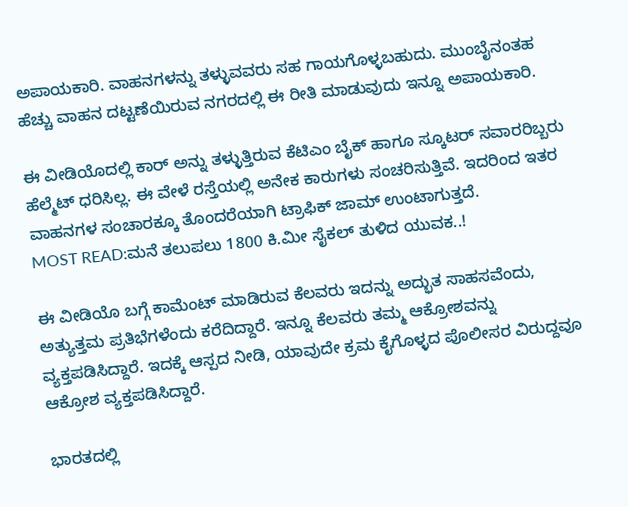ಅಪಾಯಕಾರಿ. ವಾಹನಗಳನ್ನು ತಳ್ಳುವವರು ಸಹ ಗಾಯಗೊಳ್ಳಬಹುದು. ಮುಂಬೈನಂತಹ ಹೆಚ್ಚು ವಾಹನ ದಟ್ಟಣೆಯಿರುವ ನಗರದಲ್ಲಿ ಈ ರೀತಿ ಮಾಡುವುದು ಇನ್ನೂ ಅಪಾಯಕಾರಿ.

ಈ ವೀಡಿಯೊದಲ್ಲಿ ಕಾರ್ ಅನ್ನು ತಳ್ಳುತ್ತಿರುವ ಕೆಟಿಎಂ ಬೈಕ್ ಹಾಗೂ ಸ್ಕೂಟರ್ ಸವಾರರಿಬ್ಬರು ಹೆಲ್ಮೆಟ್ ಧರಿಸಿಲ್ಲ. ಈ ವೇಳೆ ರಸ್ತೆಯಲ್ಲಿ ಅನೇಕ ಕಾರುಗಳು ಸಂಚರಿಸುತ್ತಿವೆ. ಇದರಿಂದ ಇತರ ವಾಹನಗಳ ಸಂಚಾರಕ್ಕೂ ತೊಂದರೆಯಾಗಿ ಟ್ರಾಫಿಕ್ ಜಾಮ್ ಉಂಟಾಗುತ್ತದೆ.
MOST READ:ಮನೆ ತಲುಪಲು 1800 ಕಿ.ಮೀ ಸೈಕಲ್ ತುಳಿದ ಯುವಕ..!

ಈ ವೀಡಿಯೊ ಬಗ್ಗೆ ಕಾಮೆಂಟ್ ಮಾಡಿರುವ ಕೆಲವರು ಇದನ್ನು ಅದ್ಭುತ ಸಾಹಸವೆಂದು, ಅತ್ಯುತ್ತಮ ಪ್ರತಿಭೆಗಳೆಂದು ಕರೆದಿದ್ದಾರೆ. ಇನ್ನೂ ಕೆಲವರು ತಮ್ಮ ಆಕ್ರೋಶವನ್ನು ವ್ಯಕ್ತಪಡಿಸಿದ್ದಾರೆ. ಇದಕ್ಕೆ ಆಸ್ಪದ ನೀಡಿ, ಯಾವುದೇ ಕ್ರಮ ಕೈಗೊಳ್ಳದ ಪೊಲೀಸರ ವಿರುದ್ದವೂ ಆಕ್ರೋಶ ವ್ಯಕ್ತಪಡಿಸಿದ್ದಾರೆ.

ಭಾರತದಲ್ಲಿ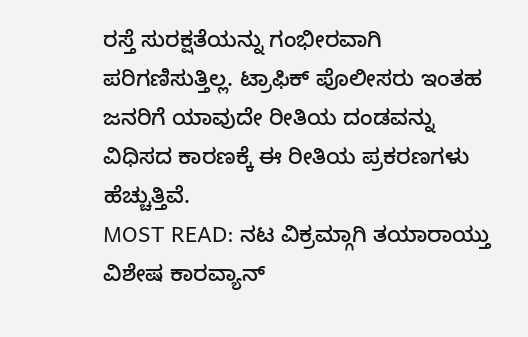ರಸ್ತೆ ಸುರಕ್ಷತೆಯನ್ನು ಗಂಭೀರವಾಗಿ ಪರಿಗಣಿಸುತ್ತಿಲ್ಲ. ಟ್ರಾಫಿಕ್ ಪೊಲೀಸರು ಇಂತಹ ಜನರಿಗೆ ಯಾವುದೇ ರೀತಿಯ ದಂಡವನ್ನು ವಿಧಿಸದ ಕಾರಣಕ್ಕೆ ಈ ರೀತಿಯ ಪ್ರಕರಣಗಳು ಹೆಚ್ಚುತ್ತಿವೆ.
MOST READ: ನಟ ವಿಕ್ರಮ್ಗಾಗಿ ತಯಾರಾಯ್ತು ವಿಶೇಷ ಕಾರವ್ಯಾನ್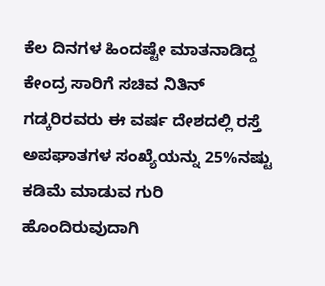ಕೆಲ ದಿನಗಳ ಹಿಂದಷ್ಟೇ ಮಾತನಾಡಿದ್ದ ಕೇಂದ್ರ ಸಾರಿಗೆ ಸಚಿವ ನಿತಿನ್ ಗಡ್ಕರಿರವರು ಈ ವರ್ಷ ದೇಶದಲ್ಲಿ ರಸ್ತೆ ಅಪಘಾತಗಳ ಸಂಖ್ಯೆಯನ್ನು 25%ನಷ್ಟು ಕಡಿಮೆ ಮಾಡುವ ಗುರಿ ಹೊಂದಿರುವುದಾಗಿ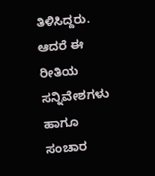ತಿಳಿಸಿದ್ದರು. ಆದರೆ ಈ ರೀತಿಯ ಸನ್ನಿವೇಶಗಳು ಹಾಗೂ ಸಂಚಾರ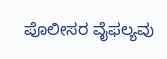ಪೊಲೀಸರ ವೈಫಲ್ಯವು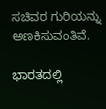ಸಚಿವರ ಗುರಿಯನ್ನು ಅಣಕಿಸುವಂತಿವೆ.

ಭಾರತದಲ್ಲಿ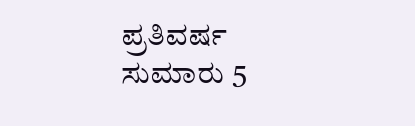ಪ್ರತಿವರ್ಷ ಸುಮಾರು 5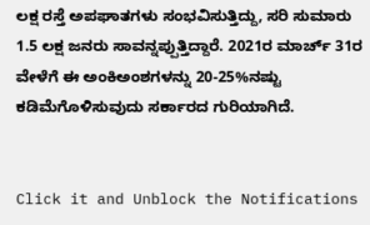ಲಕ್ಷ ರಸ್ತೆ ಅಪಘಾತಗಳು ಸಂಭವಿಸುತ್ತಿದ್ದು, ಸರಿ ಸುಮಾರು 1.5 ಲಕ್ಷ ಜನರು ಸಾವನ್ನಪ್ಪುತ್ತಿದ್ದಾರೆ. 2021ರ ಮಾರ್ಚ್ 31ರ ವೇಳೆಗೆ ಈ ಅಂಕಿಅಂಶಗಳನ್ನು 20-25%ನಷ್ಟು ಕಡಿಮೆಗೊಳಿಸುವುದು ಸರ್ಕಾರದ ಗುರಿಯಾಗಿದೆ.


Click it and Unblock the Notifications